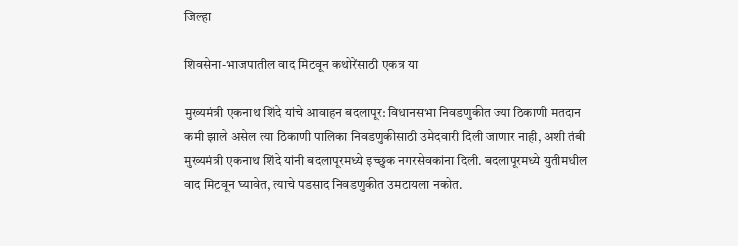जिल्हा

शिवसेना-भाजपातील वाद मिटवून कथोरेंसाठी एकत्र या

मुख्यमंत्री एकनाथ शिंदे यांचे आवाहन बदलापूर: विधानसभा निवडणुकीत ज्या ठिकाणी मतदान कमी झाले असेल त्या ठिकाणी पालिका निवडणुकीसाठी उमेदवारी दिली जाणार नाही, अशी तंबी मुख्यमंत्री एकनाथ शिंदे यांनी बदलापूरमध्ये इच्छुक नगरसेवकांना दिली. बदलापूरमध्ये युतीमधील वाद मिटवून घ्यावेत, त्याचे पडसाद निवडणुकीत उमटायला नकोत.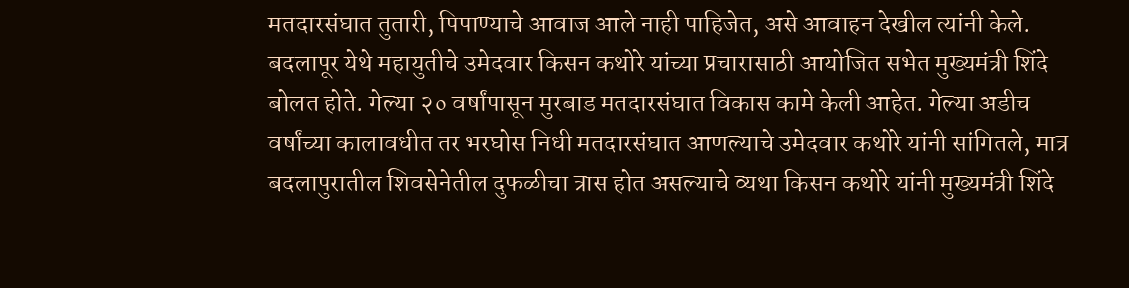मतदारसंघात तुतारी, पिपाण्याचे आवाज आले नाही पाहिजेत, असे आवाहन देखील त्यांनी केले. बदलापूर येथे महायुतीचे उमेदवार किसन कथोरे यांच्या प्रचारासाठी आयोजित सभेत मुख्यमंत्री शिंदे बोलत होते. गेल्या २० वर्षांपासून मुरबाड मतदारसंघात विकास कामे केली आहेत. गेल्या अडीच वर्षांच्या कालावधीत तर भरघोस निधी मतदारसंघात आणल्याचे उमेदवार कथोरे यांनी सांगितले, मात्र बदलापुरातील शिवसेनेतील दुफळीचा त्रास होत असल्याचे व्यथा किसन कथोरे यांनी मुख्यमंत्री शिंदे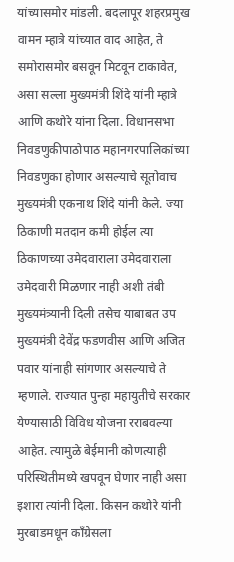यांच्यासमोर मांडली. बदलापूर शहरप्रमुख वामन म्हात्रे यांच्यात वाद आहेत, ते समोरासमोर बसवून मिटवून टाकावेत, असा सल्ला मुख्यमंत्री शिंदे यांनी म्हात्रे आणि कथोरे यांना दिला. विधानसभा निवडणुकीपाठोपाठ महानगरपालिकांच्या निवडणुका होणार असल्याचे सूतोवाच मुख्यमंत्री एकनाथ शिंदे यांनी केले. ज्या ठिकाणी मतदान कमी होईल त्या ठिकाणच्या उमेदवाराला उमेदवाराला उमेदवारी मिळणार नाही अशी तंबी मुख्यमंत्र्यानी दिली तसेच याबाबत उप मुख्यमंत्री देवेंद्र फडणवीस आणि अजित पवार यांनाही सांगणार असल्याचे ते म्हणाले. राज्यात पुन्हा महायुतीचे सरकार येण्यासाठी विविध योजना रराबवल्या आहेत. त्यामुळे बेईमानी कोणत्याही परिस्थितीमध्ये खपवून घेणार नाही असा इशारा त्यांनी दिला. किसन कथोरे यांनी मुरबाडमधून काँग्रेसला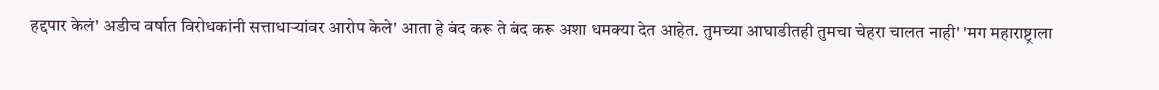हद्दपार केलं' अडीच वर्षात विरोधकांनी सत्ताधाऱ्यांवर आरोप केले' आता हे बंद करू ते बंद करू अशा धमक्या देत आहेत. तुमच्या आघाडीतही तुमचा चेहरा चालत नाही' 'मग महाराष्ट्राला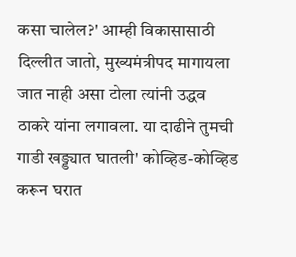कसा चालेल?' आम्ही विकासासाठी दिल्लीत जातो, मुख्यमंत्रीपद मागायला जात नाही असा टोला त्यांनी उद्धव ठाकरे यांना लगावला. या दाढीने तुमची गाडी खड्ड्यात घातली' कोव्हिड-कोव्हिड करून घरात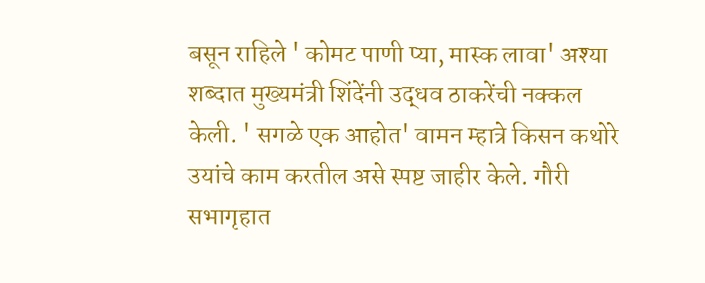बसून राहिले ' कोमट पाणी प्या, मास्क लावा' अश्या शब्दात मुख्यमंत्री शिंदेंनी उद्धव ठाकरेंची नक्कल केली. ' सगळे एक आहोत' वामन म्हात्रे किसन कथोरे उयांचे काम करतील असे स्पष्ट जाहीर केले. गौरी सभागृहात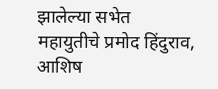झालेल्या सभेत महायुतीचे प्रमोद हिंदुराव, आशिष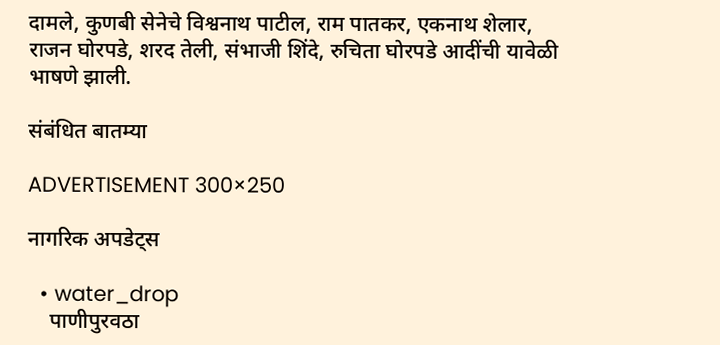दामले, कुणबी सेनेचे विश्वनाथ पाटील, राम पातकर, एकनाथ शेलार, राजन घोरपडे, शरद तेली, संभाजी शिंदे, रुचिता घोरपडे आदींची यावेळी भाषणे झाली.

संबंधित बातम्या

ADVERTISEMENT 300×250

नागरिक अपडेट्स

  • water_drop
    पाणीपुरवठा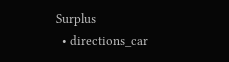Surplus
  • directions_car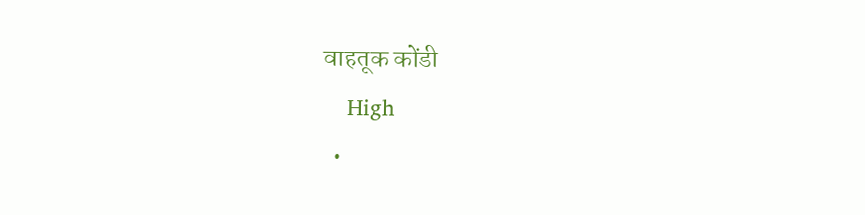वाहतूक कोंडी
    High
  •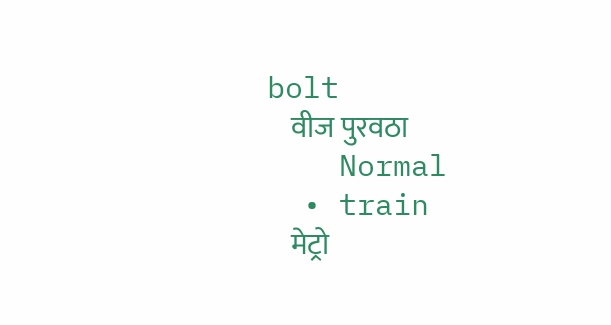bolt
    वीज पुरवठा
    Normal
  • train
    मेट्रो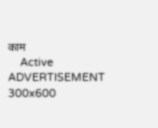काम
    Active
ADVERTISEMENT 300x600